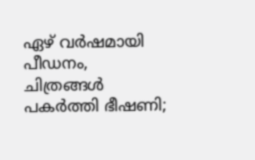ഏഴ് വര്‍ഷമായി പീഡനം, ചിത്രങ്ങള്‍ പകര്‍ത്തി ഭീഷണി;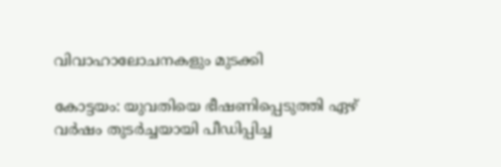വിവാഹാലോചനകളും മുടക്കി

കോട്ടയം: യുവതിയെ ഭീഷണിപ്പെടുത്തി ഏഴ് വർഷം തുടർച്ചയായി പീഡിപ്പിച്ച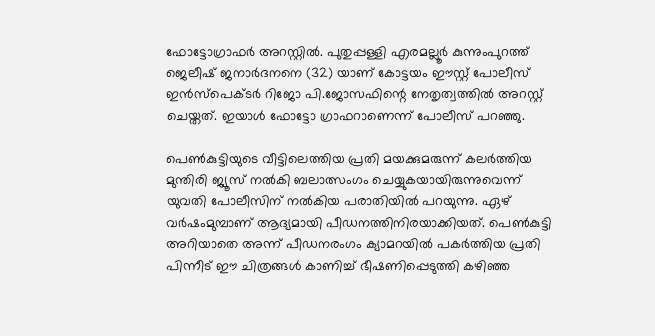ഫോട്ടോഗ്രാഫർ അറസ്റ്റിൽ. പുതുപ്പള്ളി എരമല്ലൂർ കുന്നുംപുറത്ത് ജെലീഷ് ജനാർദനനെ (32) യാണ് കോട്ടയം ഈസ്റ്റ് പോലീസ് ഇൻസ്പെക്ടർ റിജോ പി.ജോസഫിന്റെ നേതൃത്വത്തിൽ അറസ്റ്റ് ചെയ്തത്. ഇയാൾ ഫോട്ടോ ഗ്രാഫറാണെന്ന് പോലീസ് പറഞ്ഞു.

പെൺകുട്ടിയുടെ വീട്ടിലെത്തിയ പ്രതി മയക്കുമരുന്ന് കലർത്തിയ മുന്തിരി ജ്യൂസ് നൽകി ബലാത്സംഗം ചെയ്യുകയായിരുന്നുവെന്ന് യുവതി പോലീസിന് നൽകിയ പരാതിയിൽ പറയുന്നു. ഏഴ് വർഷംമുമ്പാണ് ആദ്യമായി പീഡനത്തിനിരയാക്കിയത്. പെൺകുട്ടി അറിയാതെ അന്ന് പീഡനരംഗം ക്യാമറയിൽ പകർത്തിയ പ്രതി പിന്നീട് ഈ ചിത്രങ്ങൾ കാണിച്ച് ഭീഷണിപ്പെടുത്തി കഴിഞ്ഞ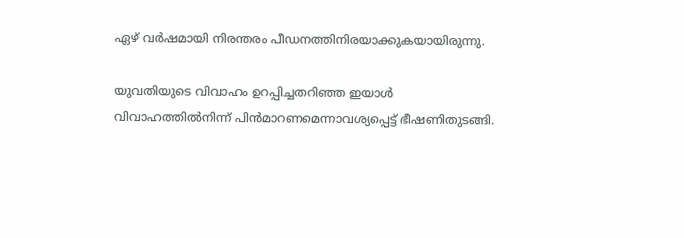ഏഴ് വർഷമായി നിരന്തരം പീഡനത്തിനിരയാക്കുകയായിരുന്നു.

യുവതിയുടെ വിവാഹം ഉറപ്പിച്ചതറിഞ്ഞ ഇയാൾ വിവാഹത്തിൽനിന്ന് പിൻമാറണമെന്നാവശ്യപ്പെട്ട് ഭീഷണിതുടങ്ങി.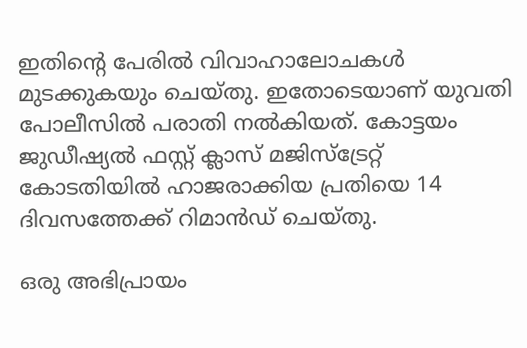ഇതിന്റെ പേരിൽ വിവാഹാലോചകൾ മുടക്കുകയും ചെയ്തു. ഇതോടെയാണ് യുവതി പോലീസിൽ പരാതി നൽകിയത്. കോട്ടയം ജുഡീഷ്യൽ ഫസ്റ്റ് ക്ലാസ് മജിസ്ട്രേറ്റ് കോടതിയിൽ ഹാജരാക്കിയ പ്രതിയെ 14 ദിവസത്തേക്ക് റിമാൻഡ് ചെയ്തു.

ഒരു അഭിപ്രായം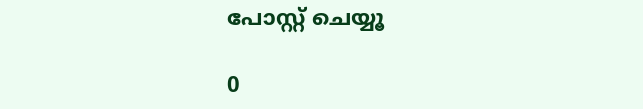പോസ്റ്റ് ചെയ്യൂ

0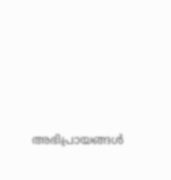അഭിപ്രായങ്ങള്‍